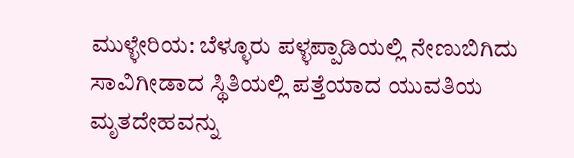ಮುಳ್ಳೇರಿಯ: ಬೆಳ್ಳೂರು ಪಳ್ಳಪ್ಪಾಡಿಯಲ್ಲಿ ನೇಣುಬಿಗಿದು ಸಾವಿಗೀಡಾದ ಸ್ಥಿತಿಯಲ್ಲಿ ಪತ್ತೆಯಾದ ಯುವತಿಯ ಮೃತದೇಹವನ್ನು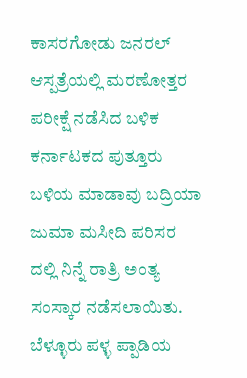ಕಾಸರಗೋಡು ಜನರಲ್ ಆಸ್ಪತ್ರೆಯಲ್ಲಿ ಮರಣೋತ್ತರ ಪರೀಕ್ಷೆ ನಡೆಸಿದ ಬಳಿಕ ಕರ್ನಾಟಕದ ಪುತ್ತೂರು ಬಳಿಯ ಮಾಡಾವು ಬದ್ರಿಯಾ ಜುಮಾ ಮಸೀದಿ ಪರಿಸರ ದಲ್ಲಿ ನಿನ್ನೆ ರಾತ್ರಿ ಅಂತ್ಯ ಸಂಸ್ಕಾರ ನಡೆಸಲಾಯಿತು. ಬೆಳ್ಳೂರು ಪಳ್ಳ ಪ್ಪಾಡಿಯ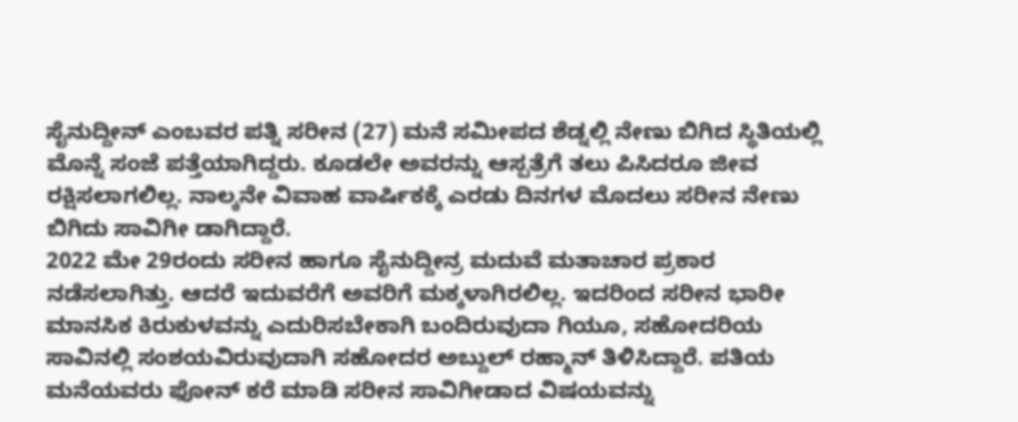ಸೈನುದ್ದೀನ್ ಎಂಬವರ ಪತ್ನಿ ಸರೀನ (27) ಮನೆ ಸಮೀಪದ ಶೆಡ್ನಲ್ಲಿ ನೇಣು ಬಿಗಿದ ಸ್ಥಿತಿಯಲ್ಲಿ ಮೊನ್ನೆ ಸಂಜೆ ಪತ್ತೆಯಾಗಿದ್ದರು. ಕೂಡಲೇ ಅವರನ್ನು ಆಸ್ಪತ್ರೆಗೆ ತಲು ಪಿಸಿದರೂ ಜೀವ ರಕ್ಷಿಸಲಾಗಲಿಲ್ಲ. ನಾಲ್ಕನೇ ವಿವಾಹ ವಾರ್ಷಿಕಕ್ಕೆ ಎರಡು ದಿನಗಳ ಮೊದಲು ಸರೀನ ನೇಣು ಬಿಗಿದು ಸಾವಿಗೀ ಡಾಗಿದ್ದಾರೆ.
2022 ಮೇ 29ರಂದು ಸರೀನ ಹಾಗೂ ಸೈನುದ್ದೀನ್ರ ಮದುವೆ ಮತಾಚಾರ ಪ್ರಕಾರ ನಡೆಸಲಾಗಿತ್ತು. ಆದರೆ ಇದುವರೆಗೆ ಅವರಿಗೆ ಮಕ್ಕಳಾಗಿರಲಿಲ್ಲ. ಇದರಿಂದ ಸರೀನ ಭಾರೀ ಮಾನಸಿಕ ಕಿರುಕುಳವನ್ನು ಎದುರಿಸಬೇಕಾಗಿ ಬಂದಿರುವುದಾ ಗಿಯೂ, ಸಹೋದರಿಯ ಸಾವಿನಲ್ಲಿ ಸಂಶಯವಿರುವುದಾಗಿ ಸಹೋದರ ಅಬ್ದುಲ್ ರಹ್ಮಾನ್ ತಿಳಿಸಿದ್ದಾರೆ. ಪತಿಯ ಮನೆಯವರು ಫೋನ್ ಕರೆ ಮಾಡಿ ಸರೀನ ಸಾವಿಗೀಡಾದ ವಿಷಯವನ್ನು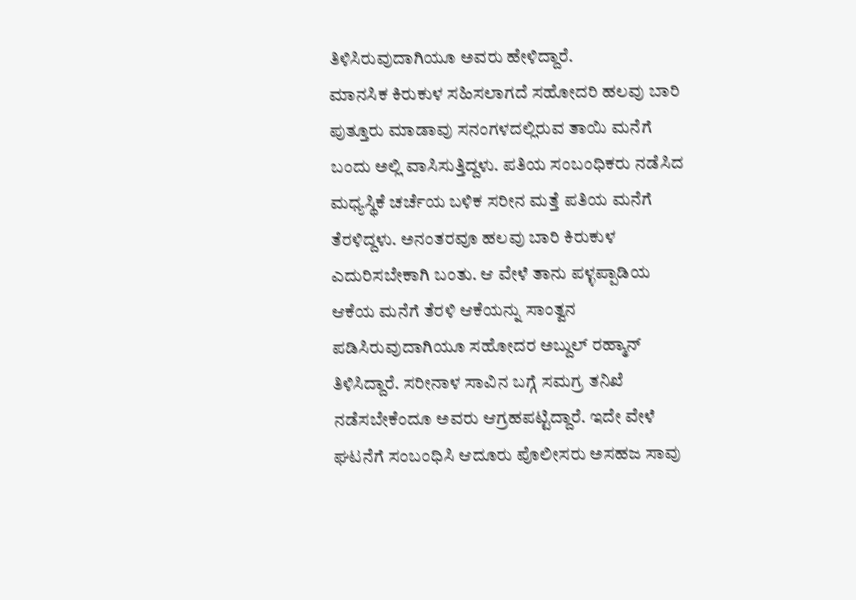ತಿಳಿಸಿರುವುದಾಗಿಯೂ ಅವರು ಹೇಳಿದ್ದಾರೆ.
ಮಾನಸಿಕ ಕಿರುಕುಳ ಸಹಿಸಲಾಗದೆ ಸಹೋದರಿ ಹಲವು ಬಾರಿ ಪುತ್ತೂರು ಮಾಡಾವು ಸನಂಗಳದಲ್ಲಿರುವ ತಾಯಿ ಮನೆಗೆ ಬಂದು ಅಲ್ಲಿ ವಾಸಿಸುತ್ತಿದ್ದಳು. ಪತಿಯ ಸಂಬಂಧಿಕರು ನಡೆಸಿದ ಮಧ್ಯಸ್ಥಿಕೆ ಚರ್ಚೆಯ ಬಳಿಕ ಸರೀನ ಮತ್ತೆ ಪತಿಯ ಮನೆಗೆ ತೆರಳಿದ್ದಳು. ಅನಂತರವೂ ಹಲವು ಬಾರಿ ಕಿರುಕುಳ ಎದುರಿಸಬೇಕಾಗಿ ಬಂತು. ಆ ವೇಳೆ ತಾನು ಪಳ್ಳಪ್ಪಾಡಿಯ ಆಕೆಯ ಮನೆಗೆ ತೆರಳಿ ಆಕೆಯನ್ನು ಸಾಂತ್ವನ ಪಡಿಸಿರುವುದಾಗಿಯೂ ಸಹೋದರ ಅಬ್ದುಲ್ ರಹ್ಮಾನ್ ತಿಳಿಸಿದ್ದಾರೆ. ಸರೀನಾಳ ಸಾವಿನ ಬಗ್ಗೆ ಸಮಗ್ರ ತನಿಖೆ ನಡೆಸಬೇಕೆಂದೂ ಅವರು ಆಗ್ರಹಪಟ್ಟಿದ್ದಾರೆ. ಇದೇ ವೇಳೆ ಘಟನೆಗೆ ಸಂಬಂಧಿಸಿ ಆದೂರು ಪೊಲೀಸರು ಅಸಹಜ ಸಾವು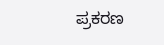ಪ್ರಕರಣ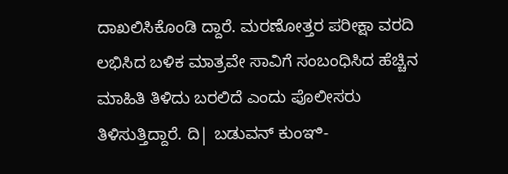ದಾಖಲಿಸಿಕೊಂಡಿ ದ್ದಾರೆ. ಮರಣೋತ್ತರ ಪರೀಕ್ಷಾ ವರದಿ ಲಭಿಸಿದ ಬಳಿಕ ಮಾತ್ರವೇ ಸಾವಿಗೆ ಸಂಬಂಧಿಸಿದ ಹೆಚ್ಚಿನ ಮಾಹಿತಿ ತಿಳಿದು ಬರಲಿದೆ ಎಂದು ಪೊಲೀಸರು ತಿಳಿಸುತ್ತಿದ್ದಾರೆ. ದಿ| ಬಡುವನ್ ಕುಂಞಿ-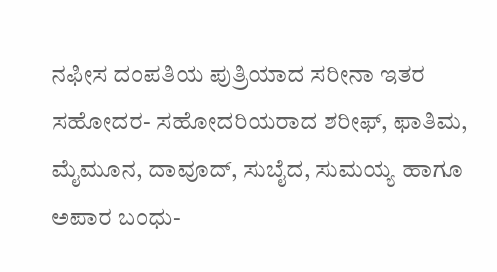ನಫೀಸ ದಂಪತಿಯ ಪುತ್ರಿಯಾದ ಸರೀನಾ ಇತರ ಸಹೋದರ- ಸಹೋದರಿಯರಾದ ಶರೀಫ್, ಫಾತಿಮ, ಮೈಮೂನ, ದಾವೂದ್, ಸುಬೈದ, ಸುಮಯ್ಯ ಹಾಗೂ ಅಪಾರ ಬಂಧು-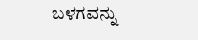ಬಳಗವನ್ನು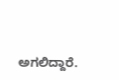ಅಗಲಿದ್ದಾರೆ.